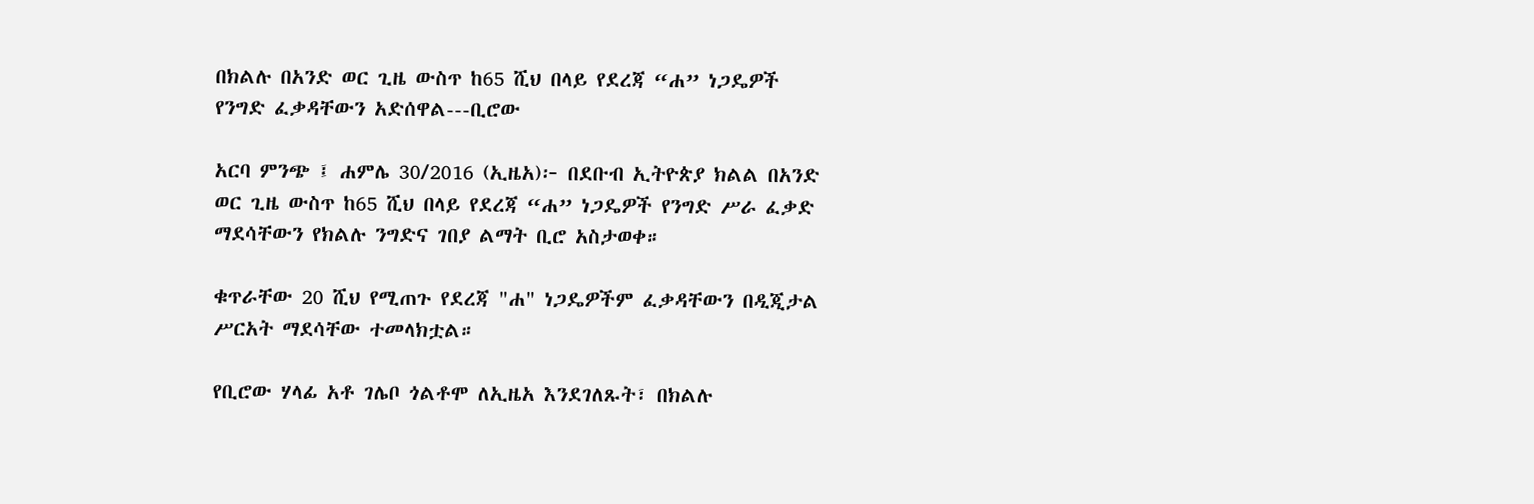በክልሉ በአንድ ወር ጊዜ ውስጥ ከ65 ሺህ በላይ የደረጃ “ሐ” ነጋዴዎች የንግድ ፈቃዳቸውን አድሰዋል---ቢሮው

አርባ ምንጭ ፤ ሐምሌ 30/2016 (ኢዜአ)፦ በደቡብ ኢትዮጵያ ክልል በአንድ ወር ጊዜ ውስጥ ከ65 ሺህ በላይ የደረጃ “ሐ” ነጋዴዎች የንግድ ሥራ ፈቃድ ማደሳቸውን የክልሉ ንግድና ገበያ ልማት ቢሮ አስታወቀ።

ቁጥራቸው 20 ሺህ የሚጠጉ የደረጃ "ሐ" ነጋዴዎችም ፈቃዳቸውን በዲጂታል ሥርአት ማደሳቸው ተመላክቷል።

የቢሮው ሃላፊ አቶ ገሌቦ ጎልቶሞ ለኢዜአ እንደገለጹት፣ በክልሉ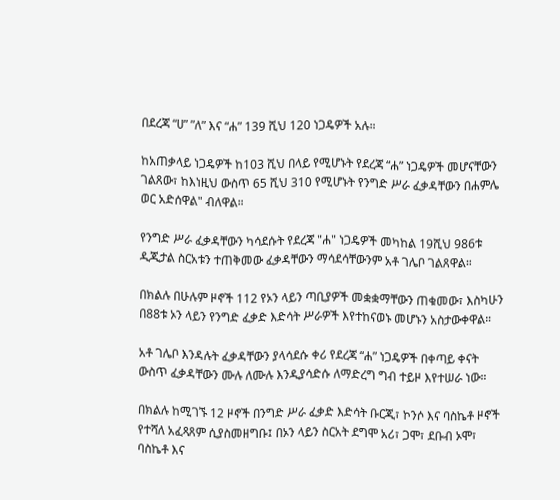በደረጃ “ሀ” ”ለ” እና “ሐ” 139 ሺህ 120 ነጋዴዎች አሉ።

ከአጠቃላይ ነጋዴዎች ከ103 ሺህ በላይ የሚሆኑት የደረጃ “ሐ” ነጋዴዎች መሆናቸውን ገልጸው፣ ከእነዚህ ውስጥ 65 ሺህ 310 የሚሆኑት የንግድ ሥራ ፈቃዳቸውን በሐምሌ ወር አድሰዋል" ብለዋል።

የንግድ ሥራ ፈቃዳቸውን ካሳደሱት የደረጃ "ሐ" ነጋዴዎች መካከል 19ሺህ 986ቱ ዲጂታል ስርአቱን ተጠቅመው ፈቃዳቸውን ማሳደሳቸውንም አቶ ገሌቦ ገልጸዋል።

በክልሉ በሁሉም ዞኖች 112 የኦን ላይን ጣቢያዎች መቋቋማቸውን ጠቁመው፣ እስካሁን በ88ቱ ኦን ላይን የንግድ ፈቃድ እድሳት ሥራዎች እየተከናወኑ መሆኑን አስታውቀዋል።

አቶ ገሌቦ እንዳሉት ፈቃዳቸውን ያላሳደሱ ቀሪ የደረጃ “ሐ” ነጋዴዎች በቀጣይ ቀናት ውስጥ ፈቃዳቸውን ሙሉ ለሙሉ እንዲያሳድሱ ለማድረግ ግብ ተይዞ እየተሠራ ነው።

በክልሉ ከሚገኙ 12 ዞኖች በንግድ ሥራ ፈቃድ እድሳት ቡርጂ፣ ኮንሶ እና ባስኬቶ ዞኖች የተሻለ አፈጻጸም ሲያስመዘግቡ፤ በኦን ላይን ስርአት ደግሞ አሪ፣ ጋሞ፣ ደቡብ ኦሞ፣ ባስኬቶ እና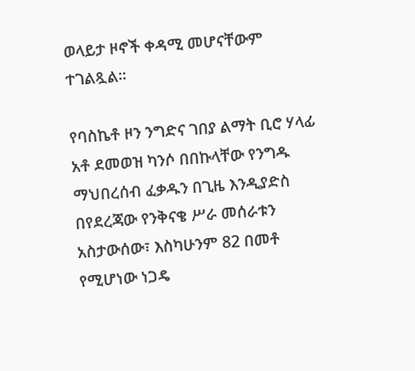ወላይታ ዞኖች ቀዳሚ መሆናቸውም ተገልጿል።

የባስኬቶ ዞን ንግድና ገበያ ልማት ቢሮ ሃላፊ አቶ ደመወዝ ካንሶ በበኩላቸው የንግዱ ማህበረሰብ ፈቃዱን በጊዜ እንዲያድስ በየደረጃው የንቅናቄ ሥራ መሰራቱን አስታውሰው፣ እስካሁንም 82 በመቶ የሚሆነው ነጋዴ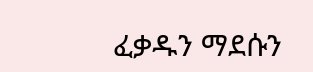ፈቃዱን ማደሱን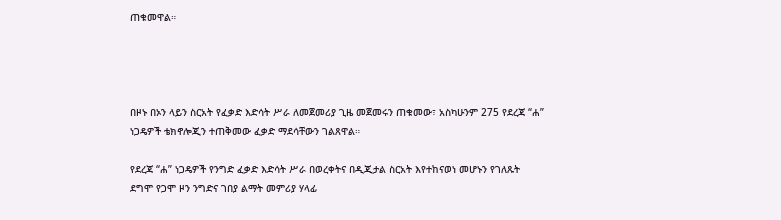ጠቁመዋል።




በዞኑ በኦን ላይን ስርአት የፈቃድ እድሳት ሥራ ለመጀመሪያ ጊዜ መጀመሩን ጠቁመው፣ አስካሁንም 275 የደረጃ “ሐ” ነጋዴዎች ቴክኖሎጂን ተጠቅመው ፈቃድ ማደሳቸውን ገልጸዋል።

የደረጃ “ሐ” ነጋዴዎች የንግድ ፈቃድ እድሳት ሥራ በወረቀትና በዲጂታል ስርአት እየተከናወነ መሆኑን የገለጹት ደግሞ የጋሞ ዞን ንግድና ገበያ ልማት መምሪያ ሃላፊ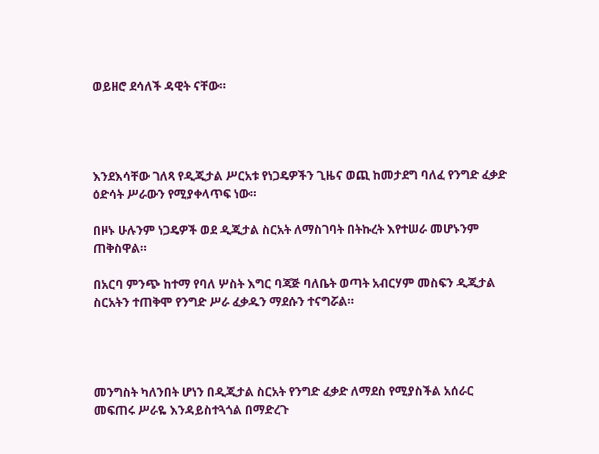ወይዘሮ ደሳለች ዳዊት ናቸው።




እንደእሳቸው ገለጻ የዲጂታል ሥርአቱ የነጋዴዎችን ጊዜና ወጪ ከመታደግ ባለፈ የንግድ ፈቃድ ዕድሳት ሥራውን የሚያቀላጥፍ ነው።

በዞኑ ሁሉንም ነጋዴዎች ወደ ዲጂታል ስርአት ለማስገባት በትኩረት እየተሠራ መሆኑንም ጠቅስዋል።

በአርባ ምንጭ ከተማ የባለ ሦስት እግር ባጃጅ ባለቤት ወጣት አብርሃም መስፍን ዲጂታል ስርአትን ተጠቅሞ የንግድ ሥራ ፈቃዱን ማደሱን ተናግሯል።




መንግስት ካለንበት ሆነን በዲጂታል ስርአት የንግድ ፈቃድ ለማደስ የሚያስችል አሰራር መፍጠሩ ሥራዬ እንዳይስተጓጎል በማድረጉ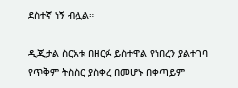ደስተኛ ነኝ ብሏል።

ዲጂታል ስርአቱ በዘርፉ ይስተዋል የነበረን ያልተገባ የጥቅም ትስስር ያስቀረ በመሆኑ በቀጣይም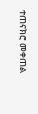ተጠናክሮ መቀጠል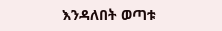እንዳለበት ወጣቱ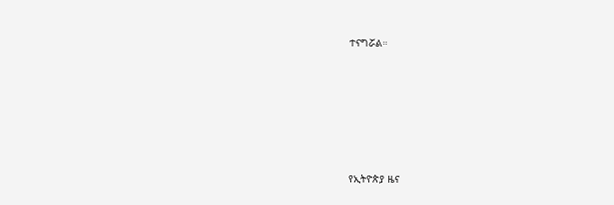ተናግሯል።







የኢትዮጵያ ዜና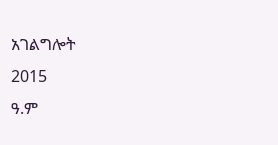አገልግሎት
2015
ዓ.ም